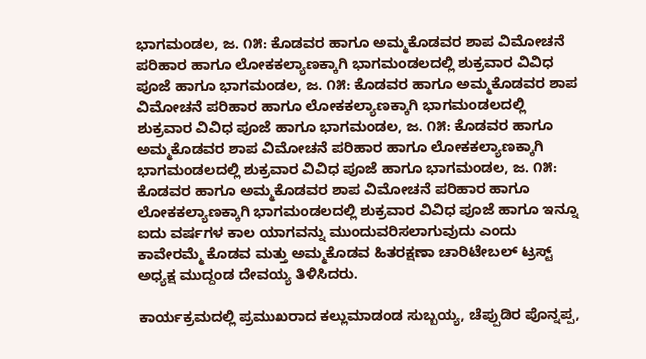ಭಾಗಮಂಡಲ, ಜ. ೧೫: ಕೊಡವರ ಹಾಗೂ ಅಮ್ಮಕೊಡವರ ಶಾಪ ವಿಮೋಚನೆ ಪರಿಹಾರ ಹಾಗೂ ಲೋಕಕಲ್ಯಾಣಕ್ಕಾಗಿ ಭಾಗಮಂಡಲದಲ್ಲಿ ಶುಕ್ರವಾರ ವಿವಿಧ ಪೂಜೆ ಹಾಗೂ ಭಾಗಮಂಡಲ, ಜ. ೧೫: ಕೊಡವರ ಹಾಗೂ ಅಮ್ಮಕೊಡವರ ಶಾಪ ವಿಮೋಚನೆ ಪರಿಹಾರ ಹಾಗೂ ಲೋಕಕಲ್ಯಾಣಕ್ಕಾಗಿ ಭಾಗಮಂಡಲದಲ್ಲಿ ಶುಕ್ರವಾರ ವಿವಿಧ ಪೂಜೆ ಹಾಗೂ ಭಾಗಮಂಡಲ, ಜ. ೧೫: ಕೊಡವರ ಹಾಗೂ ಅಮ್ಮಕೊಡವರ ಶಾಪ ವಿಮೋಚನೆ ಪರಿಹಾರ ಹಾಗೂ ಲೋಕಕಲ್ಯಾಣಕ್ಕಾಗಿ ಭಾಗಮಂಡಲದಲ್ಲಿ ಶುಕ್ರವಾರ ವಿವಿಧ ಪೂಜೆ ಹಾಗೂ ಭಾಗಮಂಡಲ, ಜ. ೧೫: ಕೊಡವರ ಹಾಗೂ ಅಮ್ಮಕೊಡವರ ಶಾಪ ವಿಮೋಚನೆ ಪರಿಹಾರ ಹಾಗೂ ಲೋಕಕಲ್ಯಾಣಕ್ಕಾಗಿ ಭಾಗಮಂಡಲದಲ್ಲಿ ಶುಕ್ರವಾರ ವಿವಿಧ ಪೂಜೆ ಹಾಗೂ ಇನ್ನೂ ಐದು ವರ್ಷಗಳ ಕಾಲ ಯಾಗವನ್ನು ಮುಂದುವರಿಸಲಾಗುವುದು ಎಂದು ಕಾವೇರಮ್ಮೆ ಕೊಡವ ಮತ್ತು ಅಮ್ಮಕೊಡವ ಹಿತರಕ್ಷಣಾ ಚಾರಿಟೇಬಲ್ ಟ್ರಸ್ಟ್ ಅಧ್ಯಕ್ಷ ಮುದ್ದಂಡ ದೇವಯ್ಯ ತಿಳಿಸಿದರು.

ಕಾರ್ಯಕ್ರಮದಲ್ಲಿ ಪ್ರಮುಖರಾದ ಕಲ್ಲುಮಾಡಂಡ ಸುಬ್ಬಯ್ಯ, ಚೆಪ್ಪುಡಿರ ಪೊನ್ನಪ್ಪ,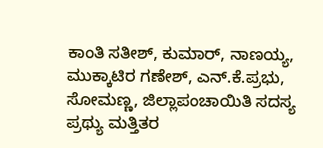ಕಾಂತಿ ಸತೀಶ್, ಕುಮಾರ್, ನಾಣಯ್ಯ, ಮುಕ್ಕಾಟಿರ ಗಣೇಶ್, ಎನ್.ಕೆ.ಪ್ರಭು, ಸೋಮಣ್ಣ, ಜಿಲ್ಲಾಪಂಚಾಯಿತಿ ಸದಸ್ಯ ಪ್ರಥ್ಯು ಮತ್ತಿತರ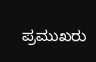ಪ್ರಮುಖರು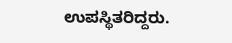ಉಪಸ್ಥಿತರಿದ್ದರು.